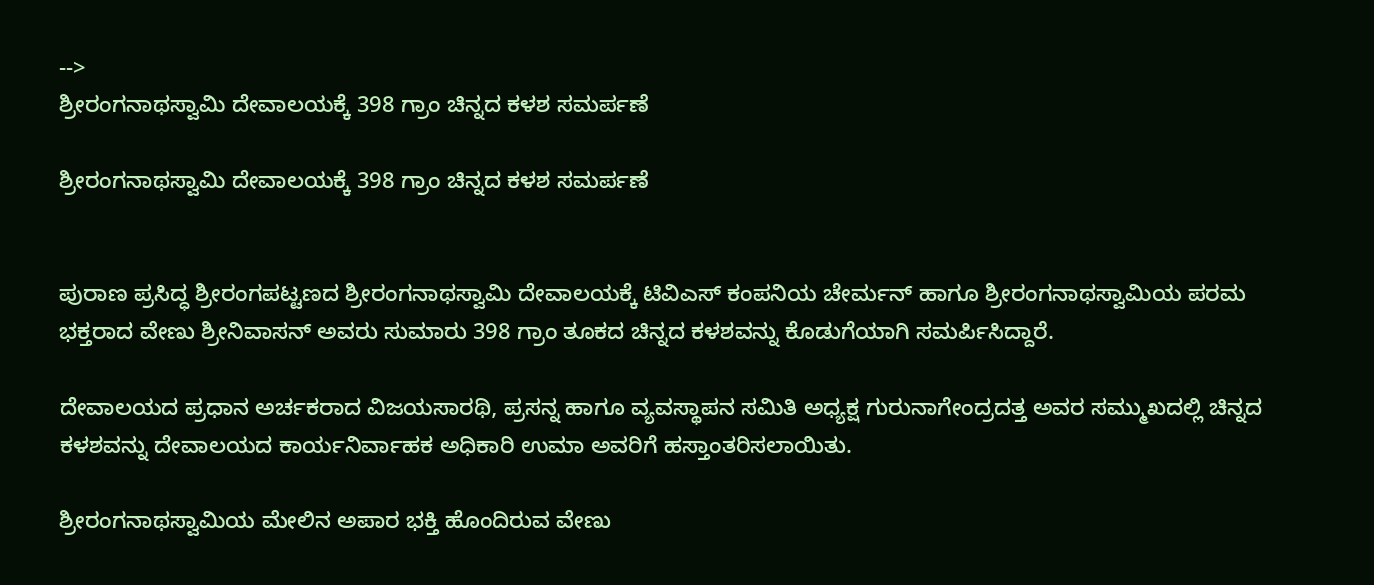-->
ಶ್ರೀರಂಗನಾಥಸ್ವಾಮಿ ದೇವಾಲಯಕ್ಕೆ 398 ಗ್ರಾಂ ಚಿನ್ನದ ಕಳಶ ಸಮರ್ಪಣೆ

ಶ್ರೀರಂಗನಾಥಸ್ವಾಮಿ ದೇವಾಲಯಕ್ಕೆ 398 ಗ್ರಾಂ ಚಿನ್ನದ ಕಳಶ ಸಮರ್ಪಣೆ


ಪುರಾಣ ಪ್ರಸಿದ್ಧ ಶ್ರೀರಂಗಪಟ್ಟಣದ ಶ್ರೀರಂಗನಾಥಸ್ವಾಮಿ ದೇವಾಲಯಕ್ಕೆ ಟಿವಿಎಸ್ ಕಂಪನಿಯ ಚೇರ್ಮನ್ ಹಾಗೂ ಶ್ರೀರಂಗನಾಥಸ್ವಾಮಿಯ ಪರಮ ಭಕ್ತರಾದ ವೇಣು ಶ್ರೀನಿವಾಸನ್ ಅವರು ಸುಮಾರು 398 ಗ್ರಾಂ ತೂಕದ ಚಿನ್ನದ ಕಳಶವನ್ನು ಕೊಡುಗೆಯಾಗಿ ಸಮರ್ಪಿಸಿದ್ದಾರೆ.

ದೇವಾಲಯದ ಪ್ರಧಾನ ಅರ್ಚಕರಾದ ವಿಜಯಸಾರಥಿ, ಪ್ರಸನ್ನ ಹಾಗೂ ವ್ಯವಸ್ಥಾಪನ ಸಮಿತಿ ಅಧ್ಯಕ್ಷ ಗುರುನಾಗೇಂದ್ರದತ್ತ ಅವರ ಸಮ್ಮುಖದಲ್ಲಿ ಚಿನ್ನದ ಕಳಶವನ್ನು ದೇವಾಲಯದ ಕಾರ್ಯನಿರ್ವಾಹಕ ಅಧಿಕಾರಿ ಉಮಾ ಅವರಿಗೆ ಹಸ್ತಾಂತರಿಸಲಾಯಿತು.

ಶ್ರೀರಂಗನಾಥಸ್ವಾಮಿಯ ಮೇಲಿನ ಅಪಾರ ಭಕ್ತಿ ಹೊಂದಿರುವ ವೇಣು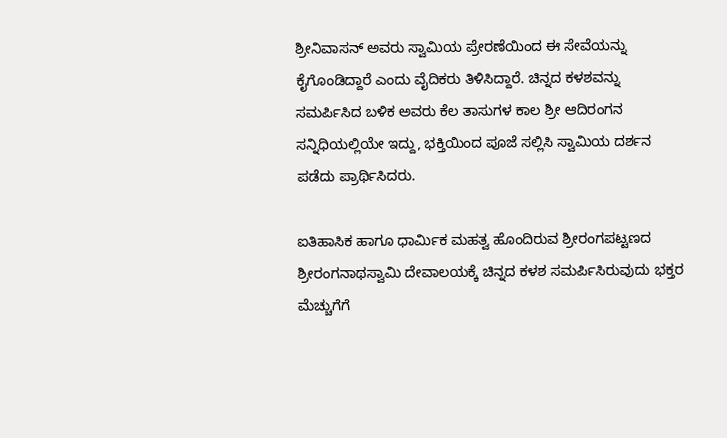ಶ್ರೀನಿವಾಸನ್ ಅವರು ಸ್ವಾಮಿಯ ಪ್ರೇರಣೆಯಿಂದ ಈ ಸೇವೆಯನ್ನು ಕೈಗೊಂಡಿದ್ದಾರೆ ಎಂದು ವೈದಿಕರು ತಿಳಿಸಿದ್ದಾರೆ. ಚಿನ್ನದ ಕಳಶವನ್ನು ಸಮರ್ಪಿಸಿದ ಬಳಿಕ ಅವರು ಕೆಲ ತಾಸುಗಳ ಕಾಲ ಶ್ರೀ ಆದಿರಂಗನ ಸನ್ನಿಧಿಯಲ್ಲಿಯೇ ಇದ್ದು, ಭಕ್ತಿಯಿಂದ ಪೂಜೆ ಸಲ್ಲಿಸಿ ಸ್ವಾಮಿಯ ದರ್ಶನ ಪಡೆದು ಪ್ರಾರ್ಥಿಸಿದರು.

ಐತಿಹಾಸಿಕ ಹಾಗೂ ಧಾರ್ಮಿಕ ಮಹತ್ವ ಹೊಂದಿರುವ ಶ್ರೀರಂಗಪಟ್ಟಣದ ಶ್ರೀರಂಗನಾಥಸ್ವಾಮಿ ದೇವಾಲಯಕ್ಕೆ ಚಿನ್ನದ ಕಳಶ ಸಮರ್ಪಿಸಿರುವುದು ಭಕ್ತರ ಮೆಚ್ಚುಗೆಗೆ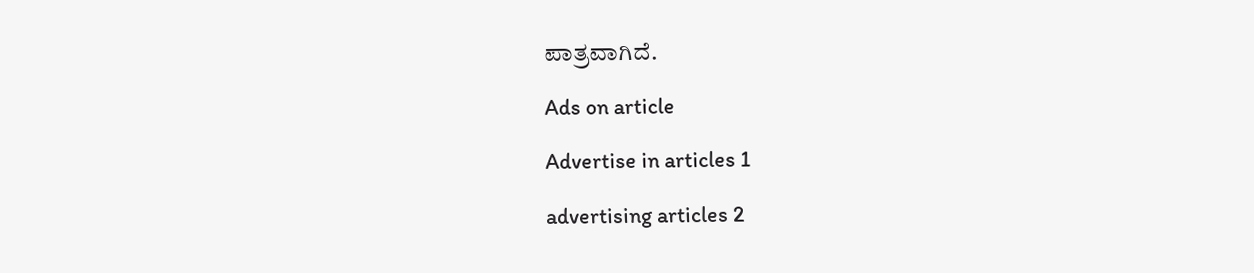ಪಾತ್ರವಾಗಿದೆ.

Ads on article

Advertise in articles 1

advertising articles 2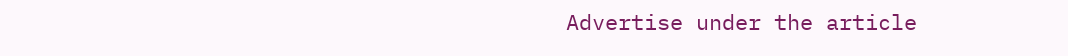Advertise under the article